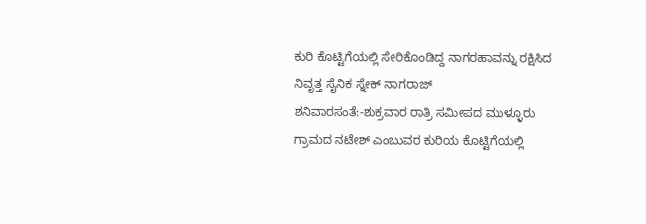ಕುರಿ ಕೊಟ್ಟಿಗೆಯಲ್ಲಿ ಸೇರಿಕೊಂಡಿದ್ದ ನಾಗರಹಾವನ್ನು ರಕ್ಷಿಸಿದ ನಿವೃತ್ತ ಸೈನಿಕ ಸ್ನೇಕ್ ನಾಗರಾಜ್
ಶನಿವಾರಸಂತೆ:-ಶುಕ್ರವಾರ ರಾತ್ರಿ ಸಮೀಪದ ಮುಳ್ಳೂರು ಗ್ರಾಮದ ನಟೇಶ್ ಎಂಬುವರ ಕುರಿಯ ಕೊಟ್ಟಿಗೆಯಲ್ಲಿ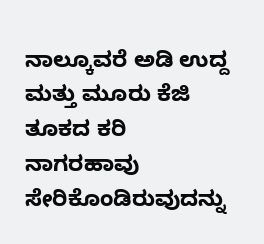ನಾಲ್ಕೂವರೆ ಅಡಿ ಉದ್ದ ಮತ್ತು ಮೂರು ಕೆಜಿ ತೂಕದ ಕರಿ ನಾಗರಹಾವು ಸೇರಿಕೊಂಡಿರುವುದನ್ನು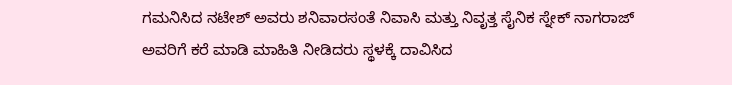ಗಮನಿಸಿದ ನಟೇಶ್ ಅವರು ಶನಿವಾರಸಂತೆ ನಿವಾಸಿ ಮತ್ತು ನಿವೃತ್ತ ಸೈನಿಕ ಸ್ನೇಕ್ ನಾಗರಾಜ್ ಅವರಿಗೆ ಕರೆ ಮಾಡಿ ಮಾಹಿತಿ ನೀಡಿದರು ಸ್ಥಳಕ್ಕೆ ದಾವಿಸಿದ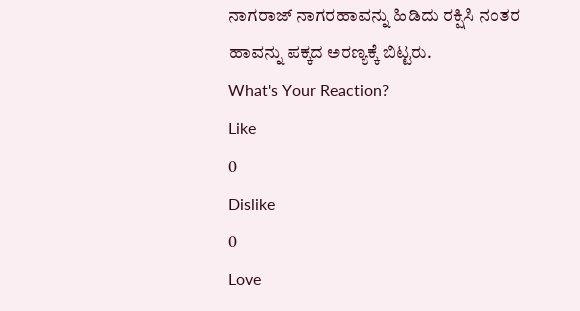ನಾಗರಾಜ್ ನಾಗರಹಾವನ್ನು ಹಿಡಿದು ರಕ್ಷಿಸಿ ನಂತರ ಹಾವನ್ನು ಪಕ್ಕದ ಅರಣ್ಯಕ್ಕೆ ಬಿಟ್ಟರು.
What's Your Reaction?
Like
0
Dislike
0
Love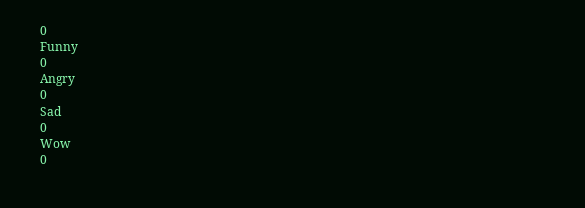0
Funny
0
Angry
0
Sad
0
Wow
0